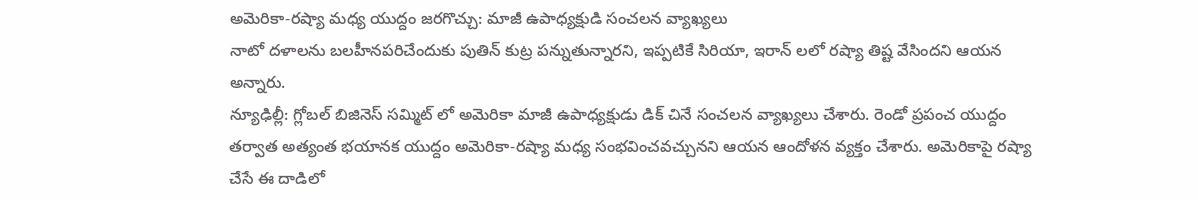అమెరికా-రష్యా మధ్య యుద్దం జరగొచ్చు: మాజీ ఉపాధ్యక్షుడి సంచలన వ్యాఖ్యలు
నాటో దళాలను బలహీనపరిచేందుకు పుతిన్ కుట్ర పన్నుతున్నారని, ఇప్పటికే సిరియా, ఇరాన్ లలో రష్యా తిష్ట వేసిందని ఆయన అన్నారు.
న్యూఢిల్లీ: గ్లోబల్ బిజినెస్ సమ్మిట్ లో అమెరికా మాజీ ఉపాధ్యక్షుడు డిక్ చినే సంచలన వ్యాఖ్యలు చేశారు. రెండో ప్రపంచ యుద్దం తర్వాత అత్యంత భయానక యుద్దం అమెరికా-రష్యా మధ్య సంభవించవచ్చునని ఆయన ఆందోళన వ్యక్తం చేశారు. అమెరికాపై రష్యా చేసే ఈ దాడిలో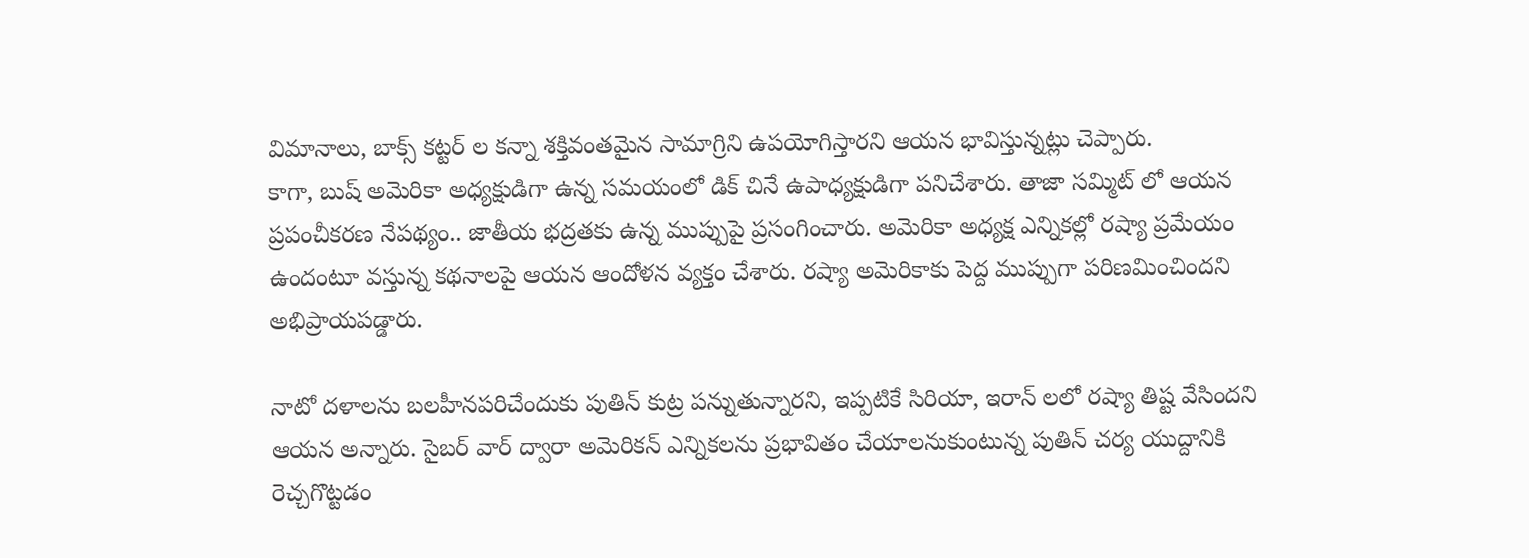విమానాలు, బాక్స్ కట్టర్ ల కన్నా శక్తివంతమైన సామాగ్రిని ఉపయోగిస్తారని ఆయన భావిస్తున్నట్లు చెప్పారు.
కాగా, బుష్ అమెరికా అధ్యక్షుడిగా ఉన్న సమయంలో డిక్ చినే ఉపాధ్యక్షుడిగా పనిచేశారు. తాజా సమ్మిట్ లో ఆయన ప్రపంచీకరణ నేపథ్యం.. జాతీయ భద్రతకు ఉన్న ముప్పుపై ప్రసంగించారు. అమెరికా అధ్యక్ష ఎన్నికల్లో రష్యా ప్రమేయం ఉందంటూ వస్తున్న కథనాలపై ఆయన ఆందోళన వ్యక్తం చేశారు. రష్యా అమెరికాకు పెద్ద ముప్పుగా పరిణమించిందని అభిప్రాయపడ్డారు.

నాటో దళాలను బలహీనపరిచేందుకు పుతిన్ కుట్ర పన్నుతున్నారని, ఇప్పటికే సిరియా, ఇరాన్ లలో రష్యా తిష్ట వేసిందని ఆయన అన్నారు. సైబర్ వార్ ద్వారా అమెరికన్ ఎన్నికలను ప్రభావితం చేయాలనుకుంటున్న పుతిన్ చర్య యుద్దానికి రెచ్చగొట్టడం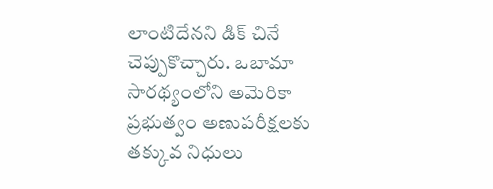లాంటిదేనని డిక్ చినే చెప్పుకొచ్చారు. ఒబామా సారథ్యంలోని అమెరికా ప్రభుత్వం అణుపరీక్షలకు తక్కువ నిధులు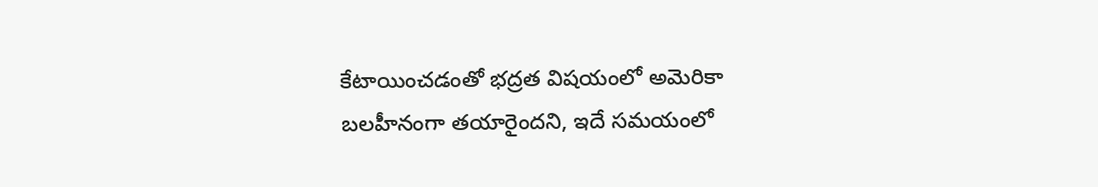కేటాయించడంతో భద్రత విషయంలో అమెరికా బలహీనంగా తయారైందని, ఇదే సమయంలో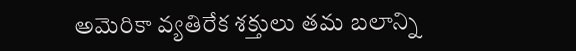అమెరికా వ్యతిరేక శక్తులు తమ బలాన్ని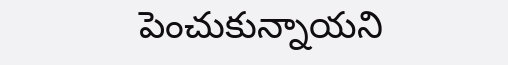పెంచుకున్నాయని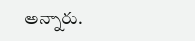అన్నారు.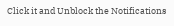Click it and Unblock the Notifications